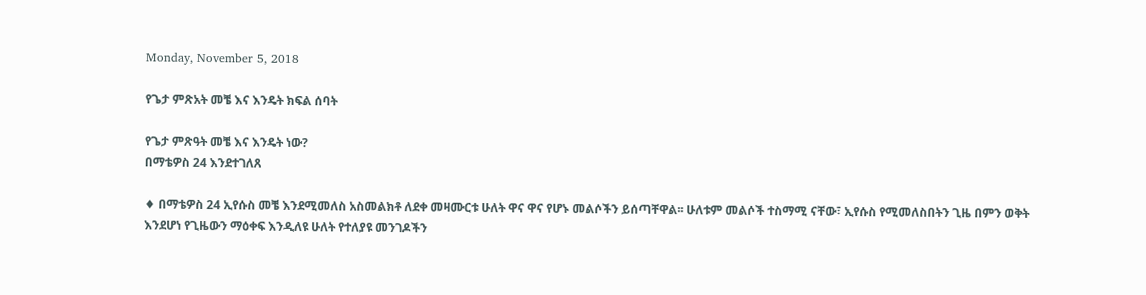Monday, November 5, 2018

የጌታ ምጽአት መቼ እና እንዴት ክፍል ሰባት

የጌታ ምጽዓት መቼ እና እንዴት ነው?
በማቴዎስ 24 እንደተገለጸ

♦ በማቴዎስ 24 ኢየሱስ መቼ እንደሚመለስ አስመልክቶ ለደቀ መዛሙርቱ ሁለት ዋና ዋና የሆኑ መልሶችን ይሰጣቸዋል፡፡ ሁለቱም መልሶች ተስማሚ ናቸው፣ ኢየሱስ የሚመለስበትን ጊዜ በምን ወቅት እንደሆነ የጊዜውን ማዕቀፍ እንዲለዩ ሁለት የተለያዩ መንገዶችን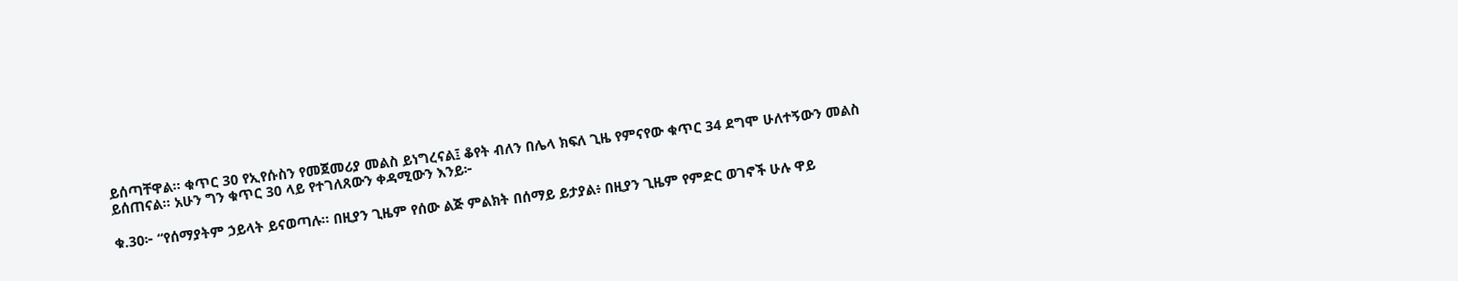ይሰጣቸዋል፡፡ ቁጥር 30 የኢየሱስን የመጀመሪያ መልስ ይነግረናል፤ ቆየት ብለን በሌላ ክፍለ ጊዜ የምናየው ቁጥር 34 ደግሞ ሁለተኝውን መልስ ይሰጠናል። አሁን ግን ቁጥር 30 ላይ የተገለጸውን ቀዳሚውን እንይ፦

ቁ.30፦ “የሰማያትም ኃይላት ይናወጣሉ። በዚያን ጊዜም የሰው ልጅ ምልክት በሰማይ ይታያል፥ በዚያን ጊዜም የምድር ወገኖች ሁሉ ዋይ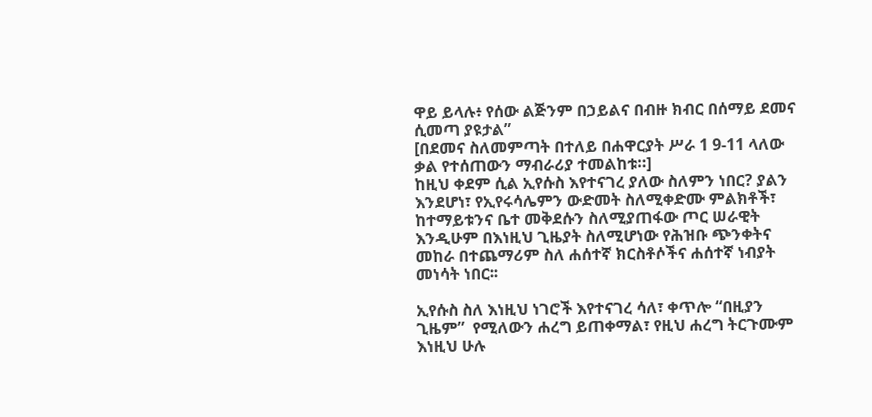ዋይ ይላሉ፥ የሰው ልጅንም በኃይልና በብዙ ክብር በሰማይ ደመና ሲመጣ ያዩታል”
[በደመና ስለመምጣት በተለይ በሐዋርያት ሥራ 1 9-11 ላለው ቃል የተሰጠውን ማብራሪያ ተመልከቱ።]
ከዚህ ቀደም ሲል ኢየሱስ እየተናገረ ያለው ስለምን ነበር? ያልን እንደሆነ፣ የኢየሩሳሌምን ውድመት ስለሚቀድሙ ምልክቶች፣ ከተማይቱንና ቤተ መቅደሱን ስለሚያጠፋው ጦር ሠራዊት እንዲሁም በእነዚህ ጊዜያት ስለሚሆነው የሕዝቡ ጭንቀትና መከራ በተጨማሪም ስለ ሐሰተኛ ክርስቶሶችና ሐሰተኛ ነብያት መነሳት ነበር፡፡

ኢየሱስ ስለ እነዚህ ነገሮች እየተናገረ ሳለ፣ ቀጥሎ “በዚያን ጊዜም”  የሚለውን ሐረግ ይጠቀማል፣ የዚህ ሐረግ ትርጉሙም እነዚህ ሁሉ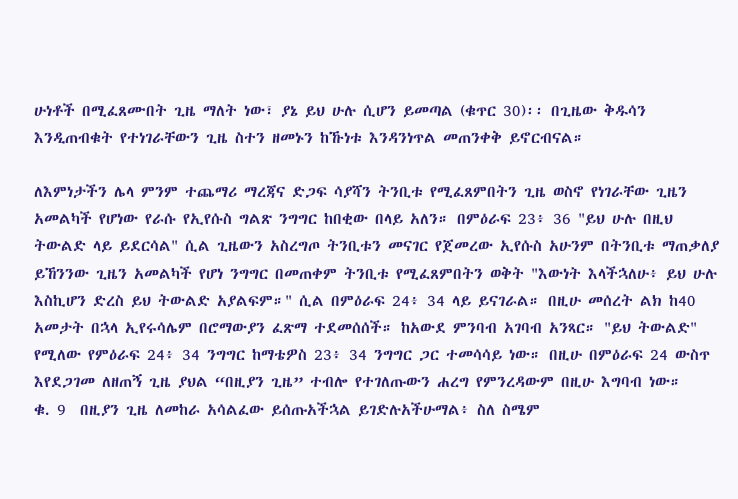ሁነቶች በሚፈጸሙበት ጊዜ ማለት ነው፣ ያኔ ይህ ሁሉ ሲሆን ይመጣል (ቁጥር 30)፡፡ በጊዜው ቅዱሳን እንዲጠብቁት የተነገራቸውን ጊዜ ስተን ዘመኑን ከኹነቱ እንዳንነጥል መጠንቀቅ ይኖርብናል።

ለእምነታችን ሌላ ምንም ተጨማሪ ማረጃና ድጋፍ ሳያሻን ትንቢቱ የሚፈጸምበትን ጊዜ ወስኖ የነገራቸው ጊዜን አመልካች የሆነው የራሱ የኢየሱስ ግልጽ ንግግር ከበቂው በላይ አለን። በምዕራፍ 23፥ 36 "ይህ ሁሉ በዚህ ትውልድ ላይ ይደርሳል" ሲል ጊዜውን አስረግጦ ትንቢቱን መናገር የጀመረው ኢየሱስ አሁንም በትንቢቱ ማጠቃለያ ይኸንንው ጊዜን አመልካች የሆነ ንግግር በመጠቀም ትንቢቱ የሚፈጸምበትን ወቅት "እውነት እላችኋለሁ፥ ይህ ሁሉ እስኪሆን ድረስ ይህ ትውልድ አያልፍም።" ሲል በምዕራፍ 24፥ 34 ላይ ይናገራል። በዚሁ መሰረት ልክ ከ40 አመታት በኋላ ኢየሩሳሌም በሮማውያን ፈጽማ ተደመሰሰች። ከአውደ ምንባብ አገባብ አንጻር። "ይህ ትውልድ" የሚለው የምዕራፍ 24፥ 34 ንግግር ከማቴዎስ 23፥ 34 ንግግር ጋር ተመሳሳይ ነው። በዚሁ በምዕራፍ 24 ውስጥ እየደጋገመ ለዘጠኝ ጊዜ ያህል “በዚያን ጊዜ” ተብሎ የተገለጡውን ሐረግ የምንረዳውም በዚሁ እግባብ ነው።
ቁ. 9  በዚያን ጊዜ ለመከራ አሳልፈው ይሰጡአችኋል ይገድሉአችሁማል፥ ስለ ስሜም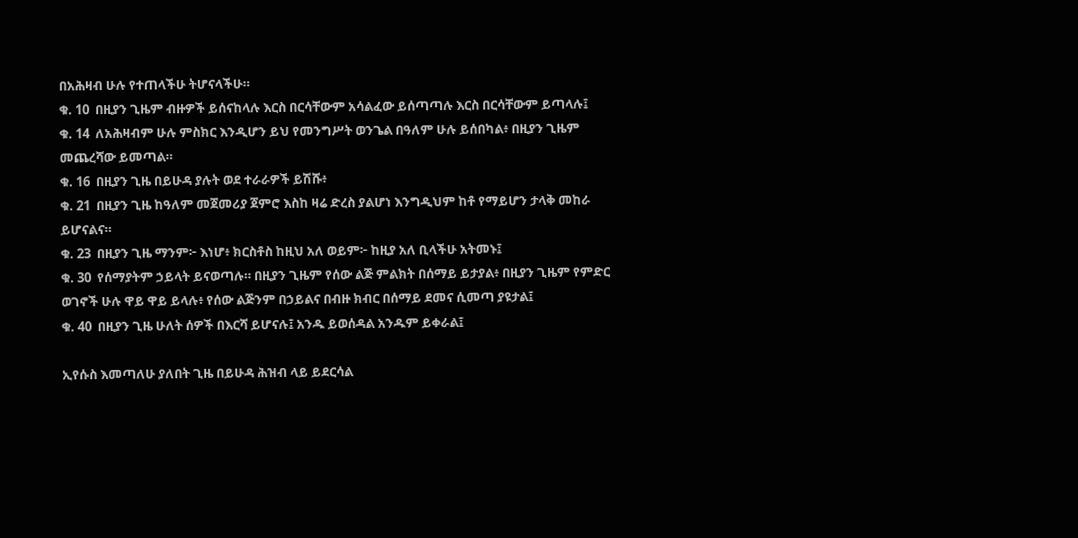በአሕዛብ ሁሉ የተጠላችሁ ትሆናላችሁ።
ቁ. 10  በዚያን ጊዜም ብዙዎች ይሰናከላሉ እርስ በርሳቸውም አሳልፈው ይሰጣጣሉ እርስ በርሳቸውም ይጣላሉ፤
ቁ. 14  ለአሕዛብም ሁሉ ምስክር እንዲሆን ይህ የመንግሥት ወንጌል በዓለም ሁሉ ይሰበካል፥ በዚያን ጊዜም መጨረሻው ይመጣል።
ቁ. 16  በዚያን ጊዜ በይሁዳ ያሉት ወደ ተራራዎች ይሽሹ፥
ቁ. 21  በዚያን ጊዜ ከዓለም መጀመሪያ ጀምሮ እስከ ዛሬ ድረስ ያልሆነ እንግዲህም ከቶ የማይሆን ታላቅ መከራ ይሆናልና።
ቁ. 23  በዚያን ጊዜ ማንም፦ እነሆ፥ ክርስቶስ ከዚህ አለ ወይም፦ ከዚያ አለ ቢላችሁ አትመኑ፤
ቁ. 30  የሰማያትም ኃይላት ይናወጣሉ። በዚያን ጊዜም የሰው ልጅ ምልክት በሰማይ ይታያል፥ በዚያን ጊዜም የምድር ወገኖች ሁሉ ዋይ ዋይ ይላሉ፥ የሰው ልጅንም በኃይልና በብዙ ክብር በሰማይ ደመና ሲመጣ ያዩታል፤
ቁ. 40  በዚያን ጊዜ ሁለት ሰዎች በእርሻ ይሆናሉ፤ አንዱ ይወሰዳል አንዱም ይቀራል፤

ኢየሱስ እመጣለሁ ያለበት ጊዜ በይሁዳ ሕዝብ ላይ ይደርሳል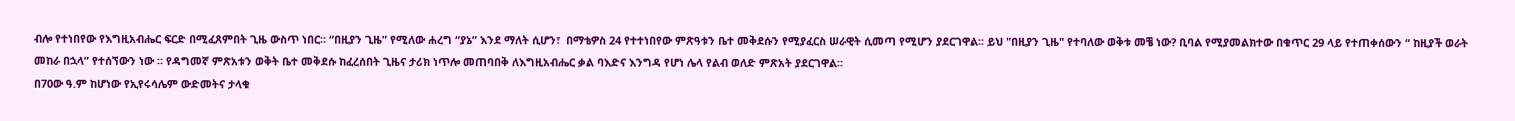ብሎ የተነበየው የእግዚአብሔር ፍርድ በሚፈጸምበት ጊዜ ውስጥ ነበር፡፡ “በዚያን ጊዜ” የሚለው ሐረግ “ያኔ” እንደ ማለት ሲሆን፣  በማቴዎስ 24 የተተነበየው ምጽዓቱን ቤተ መቅደሱን የሚያፈርስ ሠራዊት ሲመጣ የሚሆን ያደርገዋል፡፡ ይህ "በዚያን ጊዜ" የተባለው ወቅቱ መቼ ነው? ቢባል የሚያመልክተው በቁጥር 29 ላይ የተጠቀሰውን “ ከዚያች ወራት መከራ በኋላ” የተሰኘውን ነው ። የዳግመኛ ምጽአቱን ወቅት ቤተ መቅደሱ ከፈረሰበት ጊዜና ታሪክ ነጥሎ መጠባበቅ ለእግዚአብሔር ቃል ባእድና እንግዳ የሆነ ሌላ የልብ ወለድ ምጽአት ያደርገዋል።
በ70ው ዓ.ም ከሆነው የኢየሩሳሌም ውድመትና ታላቁ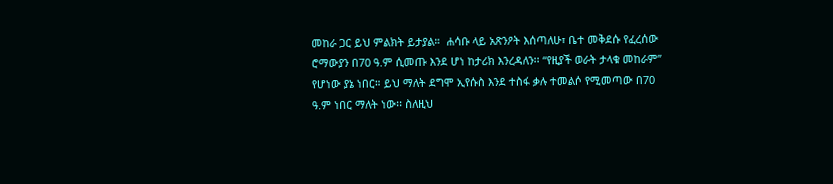መከራ ጋር ይህ ምልክት ይታያል።  ሐሳቡ ላይ አጽንዖት እሰጣለሁ፣ ቤተ መቅደሱ የፈረሰው ሮማውያን በ70 ዓ.ም ሲመጡ እንደ ሆነ ከታሪክ እንረዳለን፡፡ “የዚያች ወራት ታላቁ መከራም” የሆነው ያኔ ነበር። ይህ ማለት ደግሞ ኢየሱስ እንደ ተስፋ ቃሉ ተመልሶ የሚመጣው በ70 ዓ.ም ነበር ማለት ነው፡፡ ስለዚህ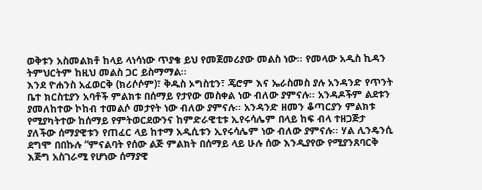ወቅቱን አስመልክቶ ከላይ ላነሳነው ጥያቄ ይህ የመጀመሪያው መልስ ነው፡፡ የመላው አዲስ ኪዳን ትምህርትም ከዚህ መልስ ጋር ይስማማል፡፡
እንደ ዮሐንስ አፈወርቅ (ክሪሶሶም)፣ ቅዱስ ኦግስቲን፣ ጄሮም እና ኤራስመስ ያሉ አንዳንድ የጥንት ቤተ ክርስቲያን አባቶች ምልክቱ በሰማይ የታየው መስቀል ነው ብለው ያምናሉ፡፡ አንዳዶችም ልደቱን ያመለከተው ኮከብ ተመልሶ መታየት ነው ብለው ያምናሉ፡፡ አንዳንድ ዘመን ቆጣርያን ምልክቱ የሚያካትተው ከሰማይ የምትወርደውንና ከምድራዊቲቱ ኢየሩሳሌም በላይ ከፍ ብላ ተዘጋጅታ ያለችው ሰማያዊቱን የጠፈር ላይ ከተማ አዲሲቱን ኢየሩሳሌም ነው ብለው ያምናሉ፡፡ ሃል ሊንዴንሲ ደግሞ በበኩሉ “ምናልባት የሰው ልጅ ምልክት በሰማይ ላይ ሁሉ ሰው እንዲያየው የሚያንጸባርቅ እጅግ አስገራሚ የሆነው ሰማያዊ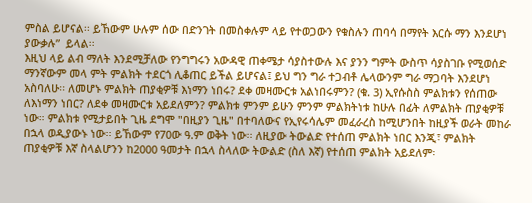ምስል ይሆናል፡፡ ይኸውም ሁሉም ሰው በድንገት በመስቀሉም ላይ የተወጋውን የቁስሉን ጠባሳ በማየት እርሱ ማን እንደሆነ ያውቃሉ”  ይላል፡፡
እዚህ ላይ ልብ ማለት እንደሚቻለው የንግግሩን አውዳዊ ጠቀሜታ ሳያስተውሉ እና ያንን ግምት ውስጥ ሳያስገቡ የሚወሰድ ማንኛውም መላ ምት ምልክት ተደርጎ ሊቆጠር ይችል ይሆናል፤ ይህ ግን ግራ ተጋብቶ ሌላውንም ግራ ማጋባት እንደሆነ አስባለሁ፡፡ ለመሆኑ ምልክት ጠያቂዎቹ እነማን ነበሩ? ደቀ መዛሙርቱ አልነበሩምን? (ቁ. 3) ኢየሱስስ ምልክቱን የሰጠው ለእነማን ነበር? ለደቀ መዛሙርቱ አይደለምን? ምልክቱ ምንም ይሁን ምንም ምልክትነቱ ከሁሉ በፊት ለምልክት ጠያቂዎቹ ነው። ምልክቱ የሚታይበት ጊዜ ደግሞ "በዚያን ጊዜ" በተባለውና የኢየሩሳሌም መፈራረስ ከሚሆንበት ከዚያች ወራት መከራ በኋላ ወዲያውኑ ነው፡፡ ይኸውም የ70ው ዓ.ም ወቅት ነው፡፡ ለዚያው ትውልድ የተሰጠ ምልክት ነበር እንጂ፣ ምልክት ጠያቂዎቹ እኛ ስላልሆንን ከ2000 ዓመታት በኋላ ስላለው ትውልድ (ስለ እኛ) የተሰጠ ምልክት አይደለም፡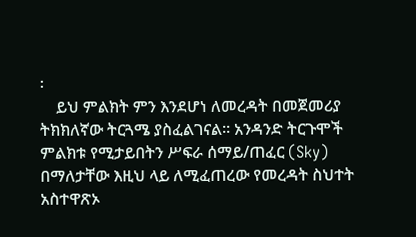፡
    ይህ ምልክት ምን እንደሆነ ለመረዳት በመጀመሪያ ትክክለኛው ትርጓሜ ያስፈልገናል፡፡ አንዳንድ ትርጉሞች ምልክቱ የሚታይበትን ሥፍራ ሰማይ/ጠፈር (Sky) በማለታቸው እዚህ ላይ ለሚፈጠረው የመረዳት ስህተት አስተዋጽኦ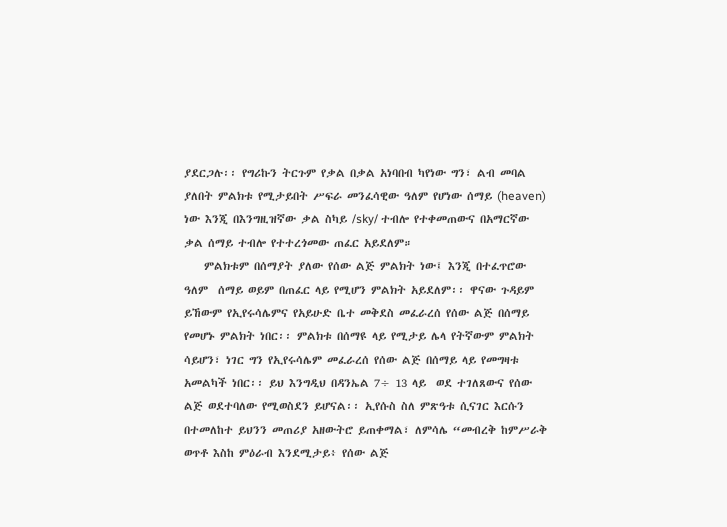ያደርጋሉ፡፡ የግሪኩን ትርጉም የቃል በቃል አነባበብ ካየነው ግን፣ ልብ መባል ያለበት ምልክቱ የሚታይበት ሥፍራ መንፈሳዊው ዓለም የሆነው ሰማይ (heaven) ነው እንጂ በእንግዚዝኛው ቃል ስካይ /sky/ ተብሎ የተቀመጠውና በአማርኛው ቃል ሰማይ ተብሎ የተተረጎመው ጠፈር አይደለም።
    ምልክቱም በሰማያት ያለው የሰው ልጅ ምልክት ነው፤ እንጂ በተፈጥሮው ዓለም  ሰማይ ወይም በጠፈር ላይ የሚሆን ምልክት አይደለም፡፡ ዋናው ጉዳይም ይኸውም የኢየሩሳሌምና የአይሁድ ቤተ መቅደስ መፈራረሰ የሰው ልጅ በሰማይ የመሆኑ ምልክት ነበር፡፡ ምልክቱ በሰማዩ ላይ የሚታይ ሌላ የትኛውም ምልክት ሳይሆን፣ ነገር ግን የኢየሩሳሌም መፈራረሰ የሰው ልጅ በሰማይ ላይ የመግዛቱ አመልካች ነበር፡፡ ይህ እንግዲህ በዳንኤል 7÷ 13 ላይ  ወደ ተገለጸውና የሰው ልጅ ወደተባለው የሚወስደን ይሆናል፡፡ ኢየሱስ ስለ ምጽዓቱ ሲናገር እርሱን በተመለከተ ይህንን መጠሪያ አዘውትሮ ይጠቀማል፣ ለምሳሌ “መብረቅ ከምሥራቅ ወጥቶ እስከ ምዕራብ እንደሚታይ፥ የሰው ልጅ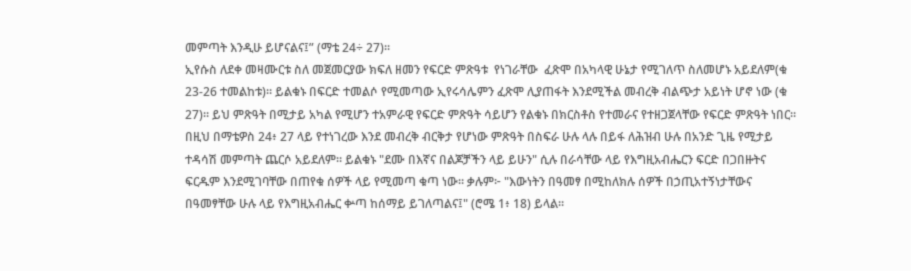መምጣት እንዲሁ ይሆናልና፤” (ማቴ 24÷ 27)፡፡
ኢየሱስ ለደቀ መዛሙርቱ ስለ መጀመርያው ክፍለ ዘመን የፍርድ ምጽዓቱ  የነገራቸው  ፈጽሞ በአካላዊ ሁኔታ የሚገለጥ ስለመሆኑ አይደለም(ቁ 23-26 ተመልከቱ)። ይልቁኑ በፍርድ ተመልሶ የሚመጣው ኢየሩሳሌምን ፈጽሞ ሊያጠፋት እንደሚችል መብረቅ ብልጭታ አይነት ሆኖ ነው (ቁ 27)። ይህ ምጽዓት በሚታይ አካል የሚሆን ተአምራዊ የፍርድ ምጽዓት ሳይሆን የልቁኑ በክርስቶስ የተመራና የተዘጋጀላቸው የፍርድ ምጽዓት ነበር።
በዚህ በማቴዎስ 24፥ 27 ላይ የተነገረው እንደ መብረቅ ብርቅታ የሆነው ምጽዓት በስፍራ ሁሉ ላሉ በይፋ ለሕዝብ ሁሉ በአንድ ጊዜ የሚታይ ተዳሳሽ መምጣት ጨርሶ አይደለም። ይልቁኑ "ደሙ በእኛና በልጆቻችን ላይ ይሁን" ሲሉ በራሳቸው ላይ የእግዚአብሔርን ፍርድ በጋበዙትና ፍርዱም እንደሚገባቸው በጠየቁ ሰዎች ላይ የሚመጣ ቁጣ ነው። ቃሉም፦ "እውነትን በዓመፃ በሚከለክሉ ሰዎች በኃጢአተኝነታቸውና በዓመፃቸው ሁሉ ላይ የእግዚአብሔር ቍጣ ከሰማይ ይገለጣልና፤" (ሮሜ 1፥ 18) ይላል።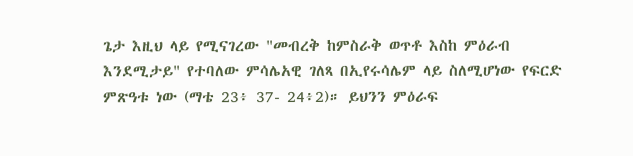ጌታ እዚህ ላይ የሚናገረው "መብረቅ ከምስራቅ ወጥቶ እስከ ምዕራብ እንደሚታይ" የተባለው ምሳሌአዊ ገለጻ በኢየሩሳሌም ላይ ስለሚሆነው የፍርድ ምጽዓቱ ነው (ማቴ 23፥ 37- 24፥2)። ይህንን ምዕራፍ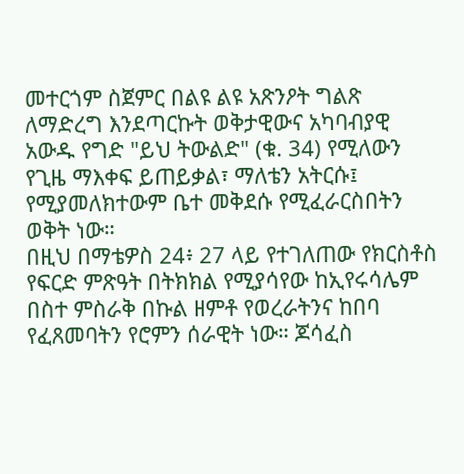መተርጎም ስጀምር በልዩ ልዩ አጽንዖት ግልጽ ለማድረግ እንደጣርኩት ወቅታዊውና አካባብያዊ አውዱ የግድ "ይህ ትውልድ" (ቁ. 34) የሚለውን የጊዜ ማእቀፍ ይጠይቃል፣ ማለቴን አትርሱ፤ የሚያመለክተውም ቤተ መቅደሱ የሚፈራርስበትን ወቅት ነው።
በዚህ በማቴዎስ 24፥ 27 ላይ የተገለጠው የክርስቶስ የፍርድ ምጽዓት በትክክል የሚያሳየው ከኢየሩሳሌም በስተ ምስራቅ በኩል ዘምቶ የወረራትንና ከበባ የፈጸመባትን የሮምን ሰራዊት ነው። ጆሳፈስ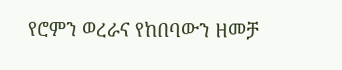የሮምን ወረራና የከበባውን ዘመቻ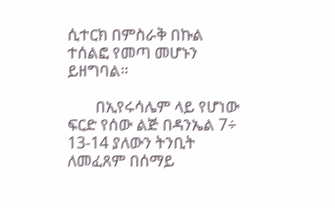ሲተርክ በምስራቅ በኩል ተሰልፎ የመጣ መሆኑን ይዘግባል።

       በኢየሩሳሌም ላይ የሆነው ፍርድ የሰው ልጅ በዳንኤል 7÷ 13-14 ያለውን ትንቢት ለመፈጸም በሰማይ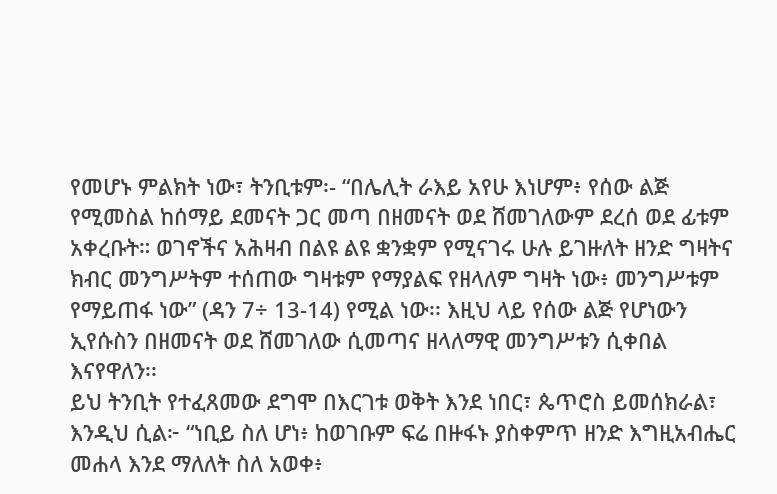የመሆኑ ምልክት ነው፣ ትንቢቱም፡- “በሌሊት ራእይ አየሁ እነሆም፥ የሰው ልጅ የሚመስል ከሰማይ ደመናት ጋር መጣ በዘመናት ወደ ሸመገለውም ደረሰ ወደ ፊቱም አቀረቡት። ወገኖችና አሕዛብ በልዩ ልዩ ቋንቋም የሚናገሩ ሁሉ ይገዙለት ዘንድ ግዛትና ክብር መንግሥትም ተሰጠው ግዛቱም የማያልፍ የዘላለም ግዛት ነው፥ መንግሥቱም የማይጠፋ ነው” (ዳን 7÷ 13-14) የሚል ነው፡፡ እዚህ ላይ የሰው ልጅ የሆነውን ኢየሱስን በዘመናት ወደ ሸመገለው ሲመጣና ዘላለማዊ መንግሥቱን ሲቀበል እናየዋለን፡፡
ይህ ትንቢት የተፈጸመው ደግሞ በእርገቱ ወቅት እንደ ነበር፣ ጴጥሮስ ይመሰክራል፣ እንዲህ ሲል፦ “ነቢይ ስለ ሆነ፥ ከወገቡም ፍሬ በዙፋኑ ያስቀምጥ ዘንድ እግዚአብሔር መሐላ እንደ ማለለት ስለ አወቀ፥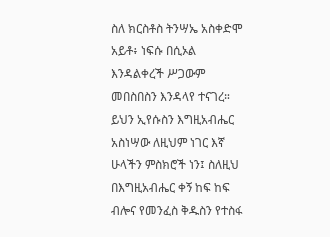ስለ ክርስቶስ ትንሣኤ አስቀድሞ አይቶ፥ ነፍሱ በሲኦል እንዳልቀረች ሥጋውም መበስበስን እንዳላየ ተናገረ። ይህን ኢየሱስን እግዚአብሔር አስነሣው ለዚህም ነገር እኛ ሁላችን ምስክሮች ነን፤ ስለዚህ በእግዚአብሔር ቀኝ ከፍ ከፍ ብሎና የመንፈስ ቅዱስን የተስፋ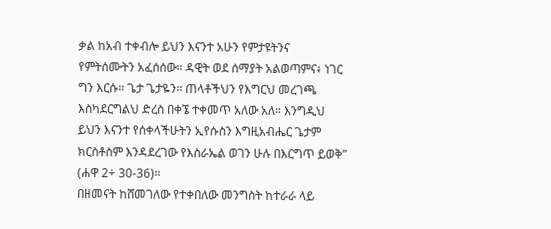ቃል ከአብ ተቀብሎ ይህን እናንተ አሁን የምታዩትንና የምትሰሙትን አፈሰሰው። ዳዊት ወደ ሰማያት አልወጣምና፥ ነገር ግን እርሱ። ጌታ ጌታዬን። ጠላቶችህን የእግርህ መረገጫ እስካደርግልህ ድረስ በቀኜ ተቀመጥ አለው አለ። እንግዲህ ይህን እናንተ የሰቀላችሁትን ኢየሱስን እግዚአብሔር ጌታም ክርስቶስም እንዳደረገው የእስራኤል ወገን ሁሉ በእርግጥ ይወቅ” (ሐዋ 2÷ 30-36)፡፡
በዘመናት ከሸመገለው የተቀበለው መንግስት ከተራራ ላይ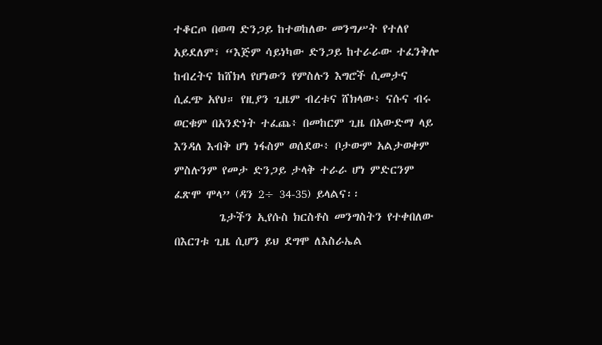ተቆርጦ በወጣ ድንጋይ ከተወከለው መንግሥት የተለየ አይደለም፣ “እጅም ሳይነካው ድንጋይ ከተራራው ተፈንቅሎ ከብረትና ከሸክላ የሆነውን የምስሉን እግሮች ሲመታና ሲፈጭ አየህ። የዚያን ጊዜም ብረቱና ሸክላው፥ ናሱና ብሩ ወርቁም በአንድነት ተፈጨ፥ በመከርም ጊዜ በአውድማ ላይ እንዳለ እብቅ ሆነ ነፋስም ወሰደው፥ ቦታውም አልታወቀም ምስሉንም የመታ ድንጋይ ታላቅ ተራራ ሆነ ምድርንም ፈጽሞ ሞላ” (ዳን 2÷ 34-35) ይላልና፡፡
         ጌታችን ኢየሱስ ክርስቶስ መንግስትን የተቀበለው በእርገቱ ጊዜ ሲሆን ይህ ደግሞ ለእስራኤል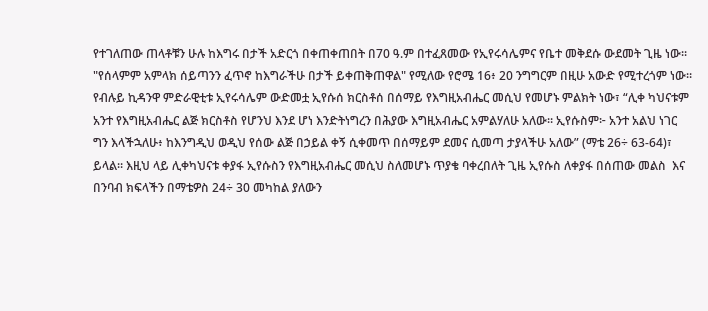የተገለጠው ጠላቶቹን ሁሉ ከእግሩ በታች አድርጎ በቀጠቀጠበት በ70 ዓ.ም በተፈጸመው የኢየሩሳሌምና የቤተ መቅደሱ ውደመት ጊዜ ነው፡፡ "የሰላምም አምላክ ሰይጣንን ፈጥኖ ከእግራችሁ በታች ይቀጠቅጠዋል" የሚለው የሮሜ 16፥ 20 ንግግርም በዚሁ አውድ የሚተረጎም ነው። የብሉይ ኪዳንዋ ምድራዊቲቱ ኢየሩሳሌም ውድመቷ ኢየሱሰ ክርስቶሰ በሰማይ የእግዚአብሔር መሲህ የመሆኑ ምልክት ነው፣ “ሊቀ ካህናቱም አንተ የእግዚአብሔር ልጅ ክርስቶስ የሆንህ እንደ ሆነ እንድትነግረን በሕያው እግዚአብሔር አምልሃለሁ አለው። ኢየሱስም፦ አንተ አልህ ነገር ግን እላችኋለሁ፥ ከእንግዲህ ወዲህ የሰው ልጅ በኃይል ቀኝ ሲቀመጥ በሰማይም ደመና ሲመጣ ታያላችሁ አለው” (ማቴ 26÷ 63-64)፣ ይላል። እዚህ ላይ ሊቀካህናቱ ቀያፋ ኢየሱስን የእግዚአብሔር መሲህ ስለመሆኑ ጥያቄ ባቀረበለት ጊዜ ኢየሱስ ለቀያፋ በሰጠው መልስ  እና በንባብ ክፍላችን በማቴዎስ 24÷ 30 መካከል ያለውን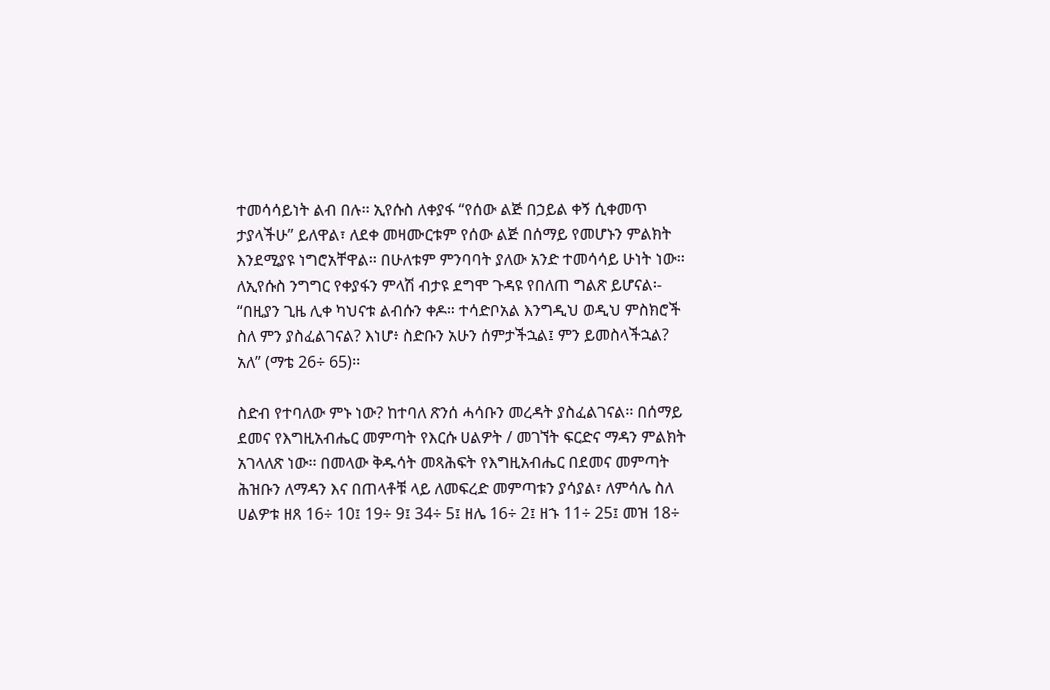ተመሳሳይነት ልብ በሉ፡፡ ኢየሱስ ለቀያፋ “የሰው ልጅ በኃይል ቀኝ ሲቀመጥ ታያላችሁ” ይለዋል፣ ለደቀ መዛሙርቱም የሰው ልጅ በሰማይ የመሆኑን ምልክት እንደሚያዩ ነግሮአቸዋል፡፡ በሁለቱም ምንባባት ያለው አንድ ተመሳሳይ ሁነት ነው፡፡ ለኢየሱስ ንግግር የቀያፋን ምላሽ ብታዩ ደግሞ ጉዳዩ የበለጠ ግልጽ ይሆናል፡- “በዚያን ጊዜ ሊቀ ካህናቱ ልብሱን ቀዶ። ተሳድቦአል እንግዲህ ወዲህ ምስክሮች ስለ ምን ያስፈልገናል? እነሆ፥ ስድቡን አሁን ሰምታችኋል፤ ምን ይመስላችኋል? አለ” (ማቴ 26÷ 65)፡፡

ስድብ የተባለው ምኑ ነው? ከተባለ ጽንሰ ሓሳቡን መረዳት ያስፈልገናል፡፡ በሰማይ ደመና የእግዚአብሔር መምጣት የእርሱ ሀልዎት / መገኘት ፍርድና ማዳን ምልክት አገላለጽ ነው፡፡ በመላው ቅዱሳት መጻሕፍት የእግዚአብሔር በደመና መምጣት ሕዝቡን ለማዳን እና በጠላቶቹ ላይ ለመፍረድ መምጣቱን ያሳያል፣ ለምሳሌ ስለ ሀልዎቱ ዘጸ 16÷ 10፤ 19÷ 9፤ 34÷ 5፤ ዘሌ 16÷ 2፤ ዘኁ 11÷ 25፤ መዝ 18÷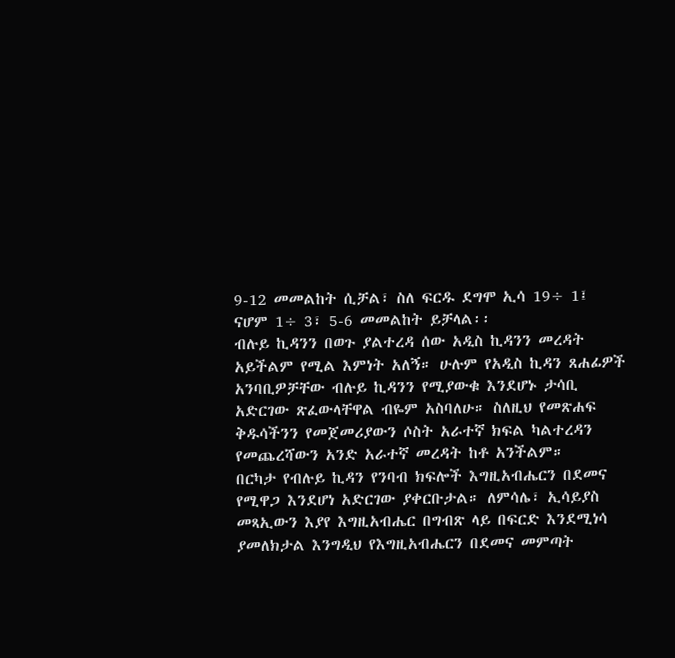9-12 መመልከት ሲቻል፣ ስለ ፍርዱ ደግሞ ኢሳ 19÷ 1፤ ናሆም 1÷ 3፣ 5-6 መመልከት ይቻላል፡፡
ብሉይ ኪዳንን በወጉ ያልተረዳ ሰው አዲስ ኪዳንን መረዳት አይችልም የሚል እምነት አለኝ። ሁሉም የአዲስ ኪዳን ጸሐፊዎች አንባቢዎቻቸው ብሉይ ኪዳንን የሚያውቁ እንደሆኑ ታሳቢ አድርገው ጽፈውላቸዋል ብዬም አስባለሁ። ስለዚህ የመጽሐፍ ቅዱሳችንን የመጀመሪያውን ሶስት አራተኛ ክፍል ካልተረዳን የመጨረሻውን አንድ አራተኛ መረዳት ከቶ አንችልም።
በርካታ የብሉይ ኪዳን የንባብ ክፍሎች እግዚአብሔርን በደመና የሚዋጋ እንደሆነ አድርገው ያቀርቡታል። ለምሳሌ፣ ኢሳይያስ መጻኢውን እያየ እግዚአብሔር በግብጽ ላይ በፍርድ እንደሚነሳ ያመለክታል እንግዲህ የእግዚአብሔርን በደመና መምጣት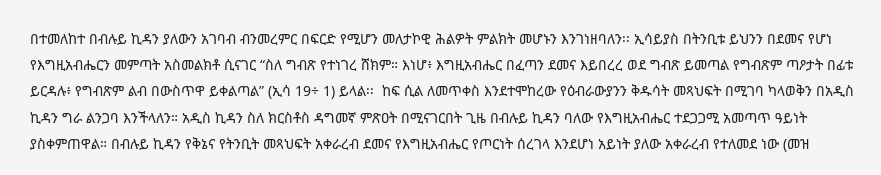በተመለከተ በብሉይ ኪዳን ያለውን አገባብ ብንመረምር በፍርድ የሚሆን መለታኮዊ ሕልዎት ምልክት መሆኑን እንገነዘባለን፡፡ ኢሳይያስ በትንቢቱ ይህንን በደመና የሆነ የእግዚአብሔርን መምጣት አስመልክቶ ሲናገር “ስለ ግብጽ የተነገረ ሸክም። እነሆ፥ እግዚአብሔር በፈጣን ደመና እይበረረ ወደ ግብጽ ይመጣል የግብጽም ጣዖታት በፊቱ ይርዳሉ፥ የግብጽም ልብ በውስጥዋ ይቀልጣል” (ኢሳ 19÷ 1) ይላል፡፡  ከፍ ሲል ለመጥቀስ እንደተሞከረው የዕብራውያንን ቅዱሳት መጻህፍት በሚገባ ካላወቅን በአዲስ ኪዳን ግራ ልንጋባ እንችላለን። አዲስ ኪዳን ስለ ክርስቶስ ዳግመኛ ምጽዐት በሚናገርበት ጊዜ በብሉይ ኪዳን ባለው የእግዚአብሔር ተደጋጋሚ አመጣጥ ዓይነት ያስቀምጠዋል። በብሉይ ኪዳን የቅኔና የትንቢት መጻህፍት አቀራረብ ደመና የእግዚአብሔር የጦርነት ሰረገላ እንደሆነ አይነት ያለው አቀራረብ የተለመደ ነው (መዝ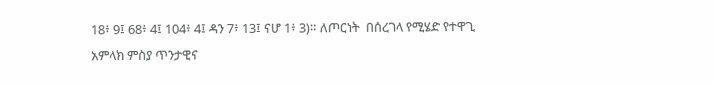18፥ 9፤ 68፥ 4፤ 104፥ 4፤ ዳን 7፥ 13፤ ናሆ 1፥ 3)። ለጦርነት  በሰረገላ የሚሄድ የተዋጊ አምላክ ምስያ ጥንታዊና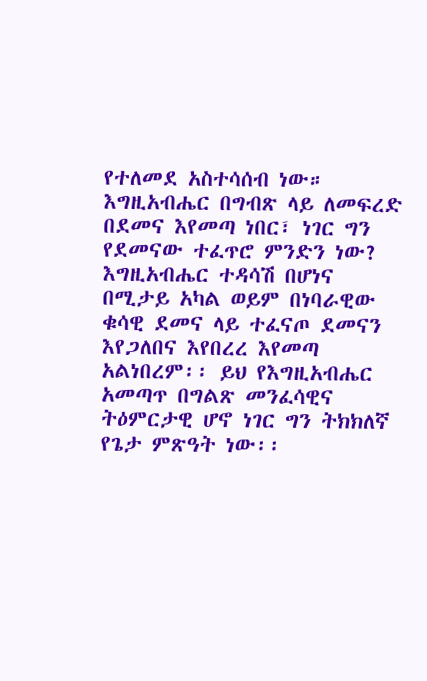የተለመደ አስተሳሰብ ነው።
እግዚአብሔር በግብጽ ላይ ለመፍረድ በደመና እየመጣ ነበር፣ ነገር ግን የደመናው ተፈጥሮ ምንድን ነው? እግዚአብሔር ተዳሳሽ በሆነና በሚታይ አካል ወይም በነባራዊው ቁሳዊ ደመና ላይ ተፈናጦ ደመናን እየጋለበና እየበረረ እየመጣ አልነበረም፡፡ ይህ የእግዚአብሔር አመጣጥ በግልጽ መንፈሳዊና ትዕምርታዊ ሆኖ ነገር ግን ትክክለኛ የጌታ ምጽዓት ነው፡፡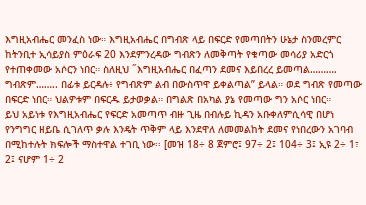እግዚአብሔር መንፈስ ነው። እግዚአብሔር በግብጽ ላይ በፍርድ የመጣበትን ሁኔታ ስንመረምር ከትንቢተ ኢሳይያስ ምዕራፍ 20 እንደምንረዳው ግብጽን ለመቅጣት የቁጣው መሳሪያ አድርጎ የተጠቀመው አሶርን ነበር። ስለዚህ ˝እግዚአብሔር በፈጣን ደመና እይበረረ ይመጣል………. ግብጽም…….. በፊቱ ይርዳሉ፥ የግብጽም ልብ በውስጥዋ ይቀልጣል” ይላል። ወደ ግብጽ የመጣው በፍርድ ነበር። ህልዎቱም በፍርዱ ይታወቃል። በግልጽ በአካል ያኔ የመጣው ግን አሶር ነበር።
ይህ አይነቱ የእግዚአብሔር የፍርድ አመጣጥ ብዙ ጊዜ በብሉይ ኪዳን አቡቀለምሲሳዊ በሆነ የንግግር ዘይቤ ሲገለጥ ቃሉ እንዴት ጥቅም ላይ እንደዋለ ለመመልከት ደመና የነበረውን አገባብ በሚከተሉት ክፍሎች ማስተዋል ተገቢ ነው፡፡ [መዝ 18÷ 8 ጀምሮ፤ 97÷ 2፤ 104÷ 3፤ ኢዩ 2÷ 1፣ 2፤ ናሆም 1÷ 2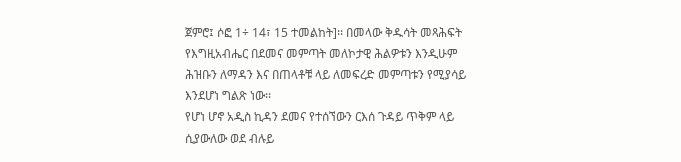ጀምሮ፤ ሶፎ 1÷ 14፣ 15 ተመልከት]፡፡ በመላው ቅዱሳት መጻሕፍት የእግዚአብሔር በደመና መምጣት መለኮታዊ ሕልዎቱን እንዲሁም ሕዝቡን ለማዳን እና በጠላቶቹ ላይ ለመፍረድ መምጣቱን የሚያሳይ እንደሆነ ግልጽ ነው፡፡
የሆነ ሆኖ አዲስ ኪዳን ደመና የተሰኘውን ርእሰ ጉዳይ ጥቅም ላይ ሲያውለው ወደ ብሉይ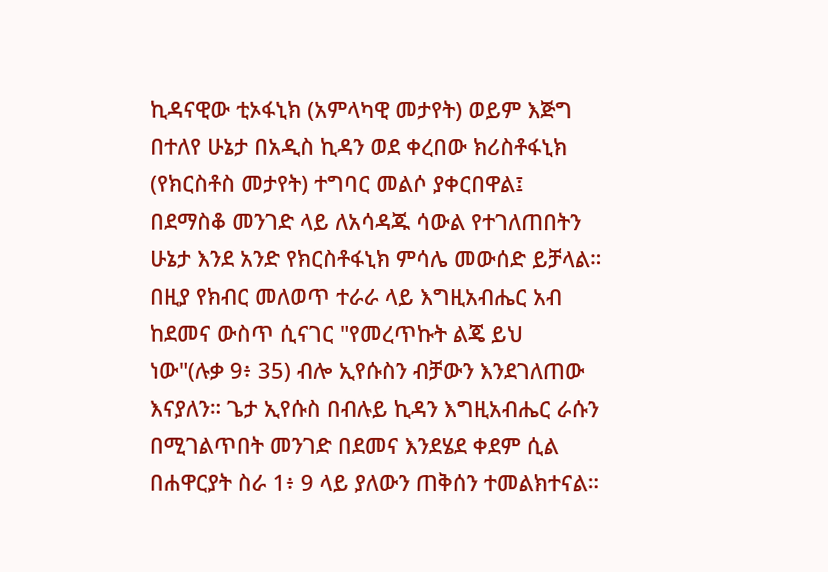ኪዳናዊው ቲኦፋኒክ (አምላካዊ መታየት) ወይም እጅግ በተለየ ሁኔታ በአዲስ ኪዳን ወደ ቀረበው ክሪስቶፋኒክ (የክርስቶስ መታየት) ተግባር መልሶ ያቀርበዋል፤ በደማስቆ መንገድ ላይ ለአሳዳጁ ሳውል የተገለጠበትን ሁኔታ እንደ አንድ የክርስቶፋኒክ ምሳሌ መውሰድ ይቻላል። በዚያ የክብር መለወጥ ተራራ ላይ እግዚአብሔር አብ ከደመና ውስጥ ሲናገር "የመረጥኩት ልጄ ይህ ነው"(ሉቃ 9፥ 35) ብሎ ኢየሱስን ብቻውን እንደገለጠው እናያለን። ጌታ ኢየሱስ በብሉይ ኪዳን እግዚአብሔር ራሱን በሚገልጥበት መንገድ በደመና እንደሄደ ቀደም ሲል በሐዋርያት ስራ 1፥ 9 ላይ ያለውን ጠቅሰን ተመልክተናል።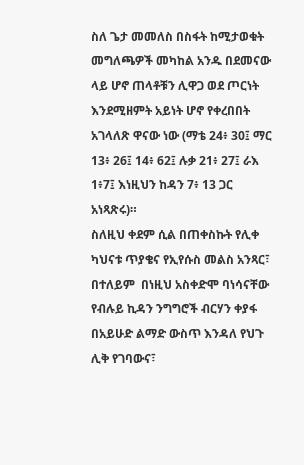ስለ ጌታ መመለስ በስፋት ከሚታወቁት መግለጫዎች መካከል አንዱ በደመናው ላይ ሆኖ ጠላቶቹን ሊዋጋ ወደ ጦርነት እንደሚዘምት አይነት ሆኖ የቀረበበት አገላለጽ ዋናው ነው (ማቴ 24፥ 30፤ ማር 13፥ 26፤ 14፥ 62፤ ሉቃ 21፥ 27፤ ራእ 1፥7፤ እነዚህን ከዳን 7፥ 13 ጋር አነጻጽሩ)።
ስለዚህ ቀደም ሲል በጠቀስኩት የሊቀ ካህናቱ ጥያቄና የኢየሱስ መልስ አንጻር፣ በተለይም  በነዚህ አስቀድሞ ባነሳናቸው የብሉይ ኪዳን ንግግሮች ብርሃን ቀያፋ በአይሁድ ልማድ ውስጥ እንዳለ የህጉ ሊቅ የገባውና፣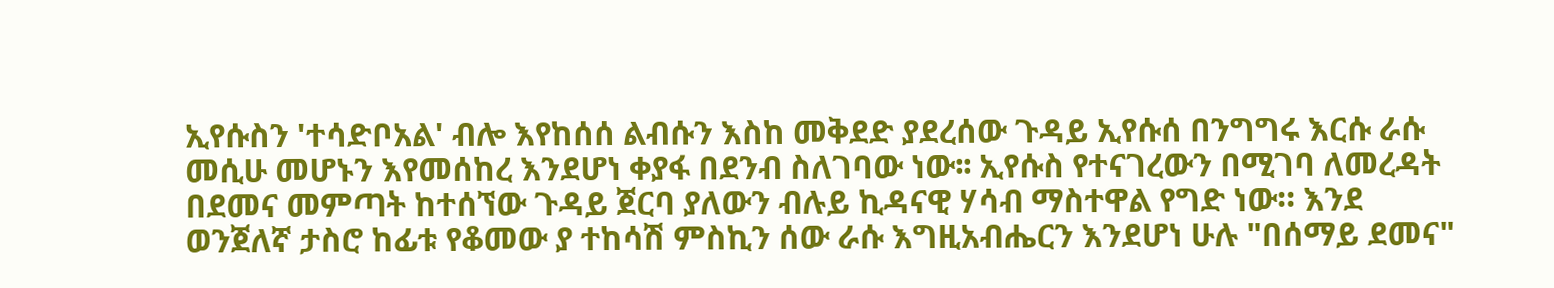ኢየሱስን 'ተሳድቦአል' ብሎ እየከሰሰ ልብሱን እስከ መቅደድ ያደረሰው ጉዳይ ኢየሱሰ በንግግሩ እርሱ ራሱ መሲሁ መሆኑን እየመሰከረ እንደሆነ ቀያፋ በደንብ ስለገባው ነው፡፡ ኢየሱስ የተናገረውን በሚገባ ለመረዳት በደመና መምጣት ከተሰኘው ጉዳይ ጀርባ ያለውን ብሉይ ኪዳናዊ ሃሳብ ማስተዋል የግድ ነው። እንደ ወንጀለኛ ታስሮ ከፊቱ የቆመው ያ ተከሳሽ ምስኪን ሰው ራሱ እግዚአብሔርን እንደሆነ ሁሉ "በሰማይ ደመና"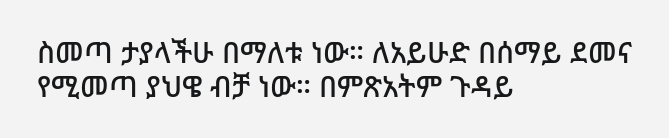ስመጣ ታያላችሁ በማለቱ ነው። ለአይሁድ በሰማይ ደመና የሚመጣ ያህዌ ብቻ ነው። በምጽአትም ጉዳይ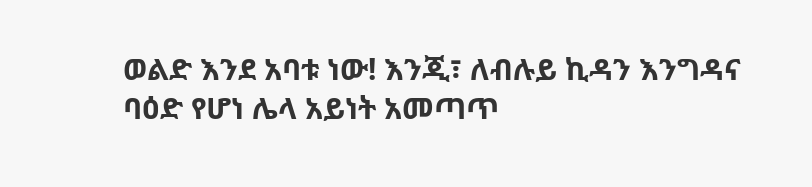ወልድ እንደ አባቱ ነው! እንጂ፣ ለብሉይ ኪዳን እንግዳና ባዕድ የሆነ ሌላ አይነት አመጣጥ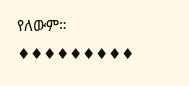የለውም።
♦♦♦♦♦♦♦♦♦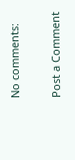No comments:

Post a Comment